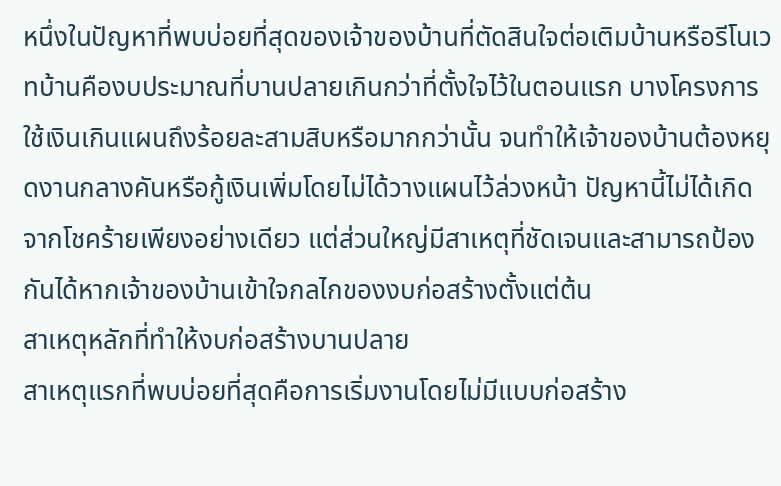หนึ่งในปัญหาที่พบบ่อยที่สุดของเจ้าของบ้านที่ตัดสินใจต่อเติมบ้านหรือรีโนเวทบ้านคืองบประมาณที่บานปลายเกินกว่าที่ตั้งใจไว้ในตอนแรก บางโครงการใช้เงินเกินแผนถึงร้อยละสามสิบหรือมากกว่านั้น จนทำให้เจ้าของบ้านต้องหยุดงานกลางคันหรือกู้เงินเพิ่มโดยไม่ได้วางแผนไว้ล่วงหน้า ปัญหานี้ไม่ได้เกิดจากโชคร้ายเพียงอย่างเดียว แต่ส่วนใหญ่มีสาเหตุที่ชัดเจนและสามารถป้องกันได้หากเจ้าของบ้านเข้าใจกลไกของงบก่อสร้างตั้งแต่ต้น
สาเหตุหลักที่ทำให้งบก่อสร้างบานปลาย
สาเหตุแรกที่พบบ่อยที่สุดคือการเริ่มงานโดยไม่มีแบบก่อสร้าง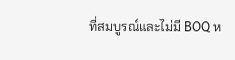ที่สมบูรณ์และไม่มี BOQ ห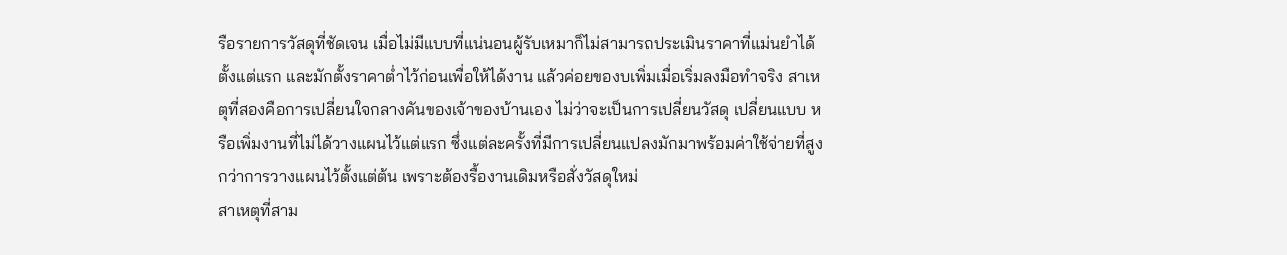รือรายการวัสดุที่ชัดเจน เมื่อไม่มีแบบที่แน่นอนผู้รับเหมาก็ไม่สามารถประเมินราคาที่แม่นยำได้ตั้งแต่แรก และมักตั้งราคาต่ำไว้ก่อนเพื่อให้ได้งาน แล้วค่อยของบเพิ่มเมื่อเริ่มลงมือทำจริง สาเหตุที่สองคือการเปลี่ยนใจกลางคันของเจ้าของบ้านเอง ไม่ว่าจะเป็นการเปลี่ยนวัสดุ เปลี่ยนแบบ หรือเพิ่มงานที่ไม่ได้วางแผนไว้แต่แรก ซึ่งแต่ละครั้งที่มีการเปลี่ยนแปลงมักมาพร้อมค่าใช้จ่ายที่สูงกว่าการวางแผนไว้ตั้งแต่ต้น เพราะต้องรื้องานเดิมหรือสั่งวัสดุใหม่
สาเหตุที่สาม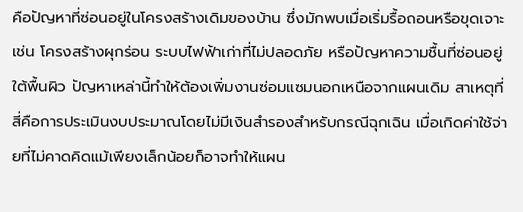คือปัญหาที่ซ่อนอยู่ในโครงสร้างเดิมของบ้าน ซึ่งมักพบเมื่อเริ่มรื้อถอนหรือขุดเจาะ เช่น โครงสร้างผุกร่อน ระบบไฟฟ้าเก่าที่ไม่ปลอดภัย หรือปัญหาความชื้นที่ซ่อนอยู่ใต้พื้นผิว ปัญหาเหล่านี้ทำให้ต้องเพิ่มงานซ่อมแซมนอกเหนือจากแผนเดิม สาเหตุที่สี่คือการประเมินงบประมาณโดยไม่มีเงินสำรองสำหรับกรณีฉุกเฉิน เมื่อเกิดค่าใช้จ่ายที่ไม่คาดคิดแม้เพียงเล็กน้อยก็อาจทำให้แผน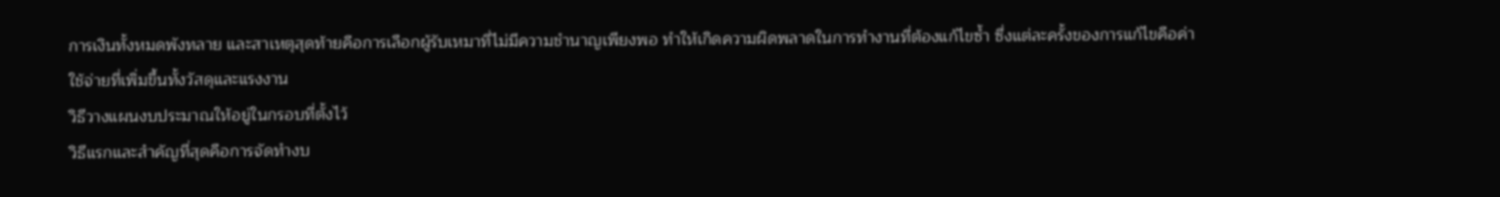การเงินทั้งหมดพังทลาย และสาเหตุสุดท้ายคือการเลือกผู้รับเหมาที่ไม่มีความชำนาญเพียงพอ ทำให้เกิดความผิดพลาดในการทำงานที่ต้องแก้ไขซ้ำ ซึ่งแต่ละครั้งของการแก้ไขคือค่าใช้จ่ายที่เพิ่มขึ้นทั้งวัสดุและแรงงาน
วิธีวางแผนงบประมาณให้อยู่ในกรอบที่ตั้งไว้
วิธีแรกและสำคัญที่สุดคือการจัดทำงบ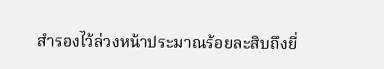สำรองไว้ล่วงหน้าประมาณร้อยละสิบถึงยี่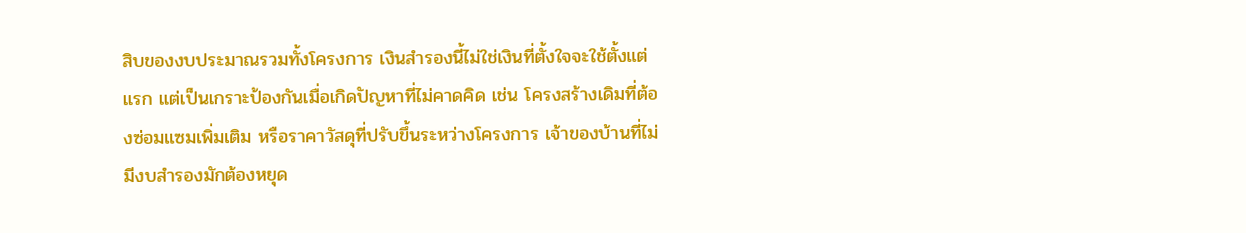สิบของงบประมาณรวมทั้งโครงการ เงินสำรองนี้ไม่ใช่เงินที่ตั้งใจจะใช้ตั้งแต่แรก แต่เป็นเกราะป้องกันเมื่อเกิดปัญหาที่ไม่คาดคิด เช่น โครงสร้างเดิมที่ต้องซ่อมแซมเพิ่มเติม หรือราคาวัสดุที่ปรับขึ้นระหว่างโครงการ เจ้าของบ้านที่ไม่มีงบสำรองมักต้องหยุด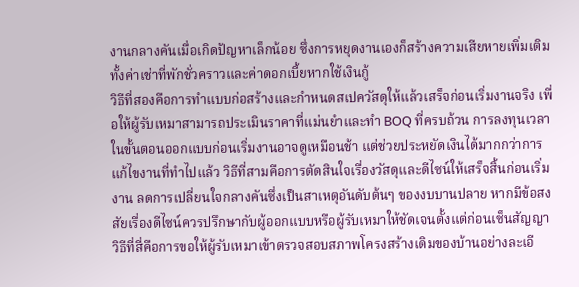งานกลางคันเมื่อเกิดปัญหาเล็กน้อย ซึ่งการหยุดงานเองก็สร้างความเสียหายเพิ่มเติมทั้งค่าเช่าที่พักชั่วคราวและค่าดอกเบี้ยหากใช้เงินกู้
วิธีที่สองคือการทำแบบก่อสร้างและกำหนดสเปควัสดุให้แล้วเสร็จก่อนเริ่มงานจริง เพื่อให้ผู้รับเหมาสามารถประเมินราคาที่แม่นยำและทำ BOQ ที่ครบถ้วน การลงทุนเวลาในขั้นตอนออกแบบก่อนเริ่มงานอาจดูเหมือนช้า แต่ช่วยประหยัดเงินได้มากกว่าการแก้ไขงานที่ทำไปแล้ว วิธีที่สามคือการตัดสินใจเรื่องวัสดุและดีไซน์ให้เสร็จสิ้นก่อนเริ่มงาน ลดการเปลี่ยนใจกลางคันซึ่งเป็นสาเหตุอันดับต้นๆ ของงบบานปลาย หากมีข้อสงสัยเรื่องดีไซน์ควรปรึกษากับผู้ออกแบบหรือผู้รับเหมาให้ชัดเจนตั้งแต่ก่อนเซ็นสัญญา
วิธีที่สี่คือการขอให้ผู้รับเหมาเข้าตรวจสอบสภาพโครงสร้างเดิมของบ้านอย่างละเอี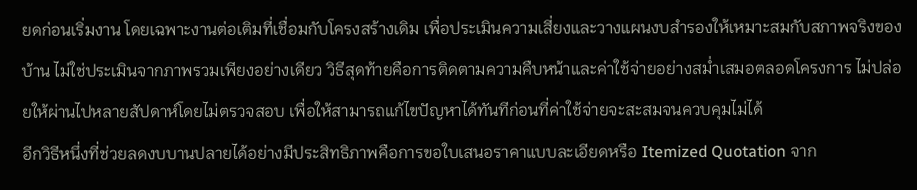ยดก่อนเริ่มงาน โดยเฉพาะงานต่อเติมที่เชื่อมกับโครงสร้างเดิม เพื่อประเมินความเสี่ยงและวางแผนงบสำรองให้เหมาะสมกับสภาพจริงของบ้าน ไม่ใช่ประเมินจากภาพรวมเพียงอย่างเดียว วิธีสุดท้ายคือการติดตามความคืบหน้าและค่าใช้จ่ายอย่างสม่ำเสมอตลอดโครงการ ไม่ปล่อยให้ผ่านไปหลายสัปดาห์โดยไม่ตรวจสอบ เพื่อให้สามารถแก้ไขปัญหาได้ทันทีก่อนที่ค่าใช้จ่ายจะสะสมจนควบคุมไม่ได้
อีกวิธีหนึ่งที่ช่วยลดงบบานปลายได้อย่างมีประสิทธิภาพคือการขอใบเสนอราคาแบบละเอียดหรือ Itemized Quotation จาก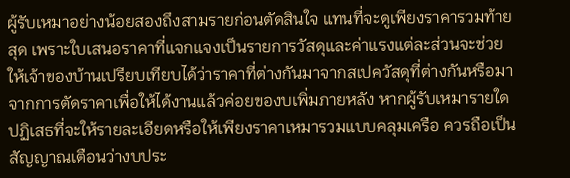ผู้รับเหมาอย่างน้อยสองถึงสามรายก่อนตัดสินใจ แทนที่จะดูเพียงราคารวมท้ายสุด เพราะใบเสนอราคาที่แจกแจงเป็นรายการวัสดุและค่าแรงแต่ละส่วนจะช่วยให้เจ้าของบ้านเปรียบเทียบได้ว่าราคาที่ต่างกันมาจากสเปควัสดุที่ต่างกันหรือมาจากการตัดราคาเพื่อให้ได้งานแล้วค่อยของบเพิ่มภายหลัง หากผู้รับเหมารายใดปฏิเสธที่จะให้รายละเอียดหรือให้เพียงราคาเหมารวมแบบคลุมเครือ ควรถือเป็นสัญญาณเตือนว่างบประ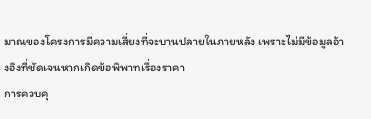มาณของโครงการมีความเสี่ยงที่จะบานปลายในภายหลัง เพราะไม่มีข้อมูลอ้างอิงที่ชัดเจนหากเกิดข้อพิพาทเรื่องราคา
การควบคุ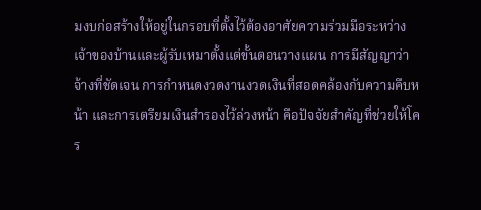มงบก่อสร้างให้อยู่ในกรอบที่ตั้งไว้ต้องอาศัยความร่วมมือระหว่างเจ้าของบ้านและผู้รับเหมาตั้งแต่ขั้นตอนวางแผน การมีสัญญาว่าจ้างที่ชัดเจน การกำหนดงวดงานงวดเงินที่สอดคล้องกับความคืบหน้า และการเตรียมเงินสำรองไว้ล่วงหน้า คือปัจจัยสำคัญที่ช่วยให้โคร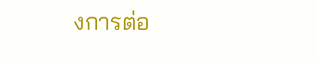งการต่อ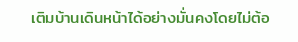เติมบ้านเดินหน้าได้อย่างมั่นคงโดยไม่ต้อ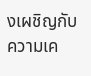งเผชิญกับความเค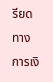รียดทางการเงิ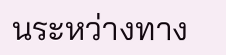นระหว่างทาง